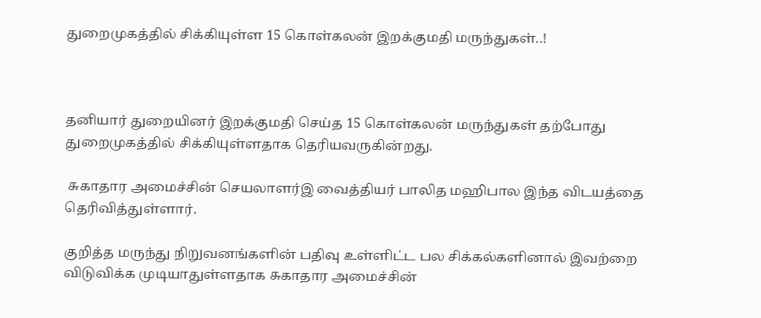துறைமுகத்தில் சிக்கியுள்ள 15 கொள்கலன் இறக்குமதி மருந்துகள்..!



தனியார் துறையினர் இறக்குமதி செய்த 15 கொள்கலன் மருந்துகள் தற்போது துறைமுகத்தில் சிக்கியுள்ளதாக தெரியவருகின்றது.

 சுகாதார அமைச்சின் செயலாளர்இ வைத்தியர் பாலித மஹிபால இந்த விடயத்தை தெரிவித்துள்ளார்.

குறித்த மருந்து நிறுவனங்களின் பதிவு உள்ளிட்ட பல சிக்கல்களினால் இவற்றை விடுவிக்க முடியாதுள்ளதாக சுகாதார அமைச்சின்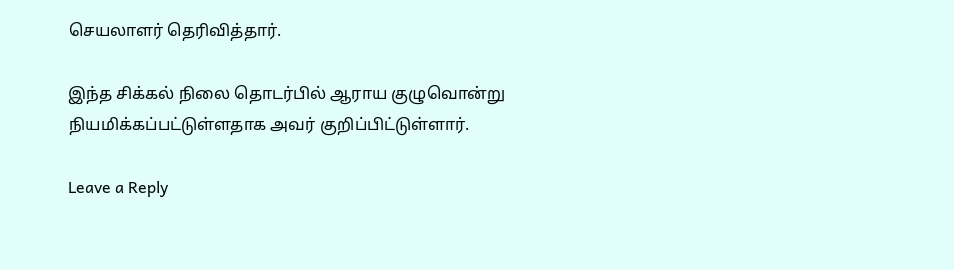செயலாளர் தெரிவித்தார்.

இந்த சிக்கல் நிலை தொடர்பில் ஆராய குழுவொன்று நியமிக்கப்பட்டுள்ளதாக அவர் குறிப்பிட்டுள்ளார்.

Leave a Reply